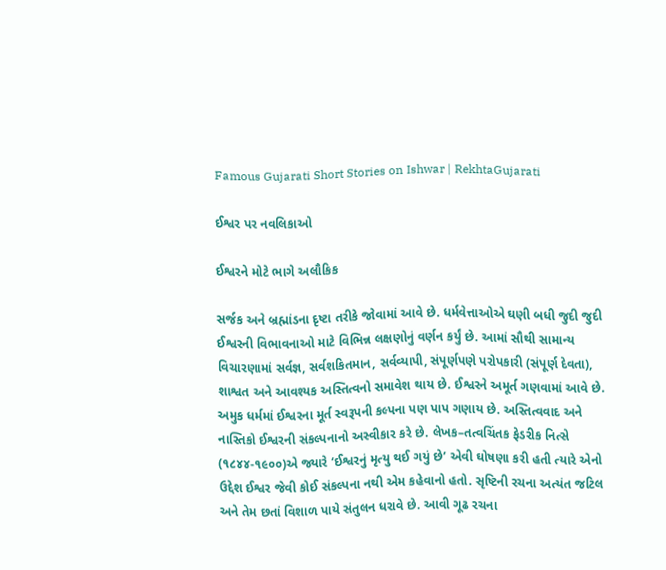Famous Gujarati Short Stories on Ishwar | RekhtaGujarati

ઈશ્વર પર નવલિકાઓ

ઈશ્વરને મોટે ભાગે અલૌકિક

સર્જક અને બ્રહ્માંડના દૃષ્ટા તરીકે જોવામાં આવે છે. ધર્મવેત્તાઓએ ઘણી બધી જુદી જુદી ઈશ્વરની વિભાવનાઓ માટે વિભિન્ન લક્ષણોનું વર્ણન કર્યું છે. આમાં સૌથી સામાન્ય વિચારણામાં સર્વજ્ઞ, સર્વશકિતમાન, સર્વવ્યાપી, સંપૂર્ણપણે પરોપકારી (સંપૂર્ણ દેવતા), શાશ્વત અને આવશ્યક અસ્તિત્વનો સમાવેશ થાય છે. ઈશ્વરને અમૂર્ત ગણવામાં આવે છે. અમુક ધર્મમાં ઈશ્વરના મૂર્ત સ્વરૂપની કલ્પના પણ પાપ ગણાય છે. અસ્તિત્વવાદ અને નાસ્તિકો ઈશ્વરની સંકલ્પનાનો અસ્વીકાર કરે છે. લેખક–તત્વચિંતક ફેડરીક નિત્સે (૧૮૪૪-૧૯૦૦)એ જ્યારે ‘ઈશ્વરનું મૃત્યુ થઈ ગયું છે’ એવી ઘોષણા કરી હતી ત્યારે એનો ઉદ્દેશ ઈશ્વર જેવી કોઈ સંકલ્પના નથી એમ કહેવાનો હતો. સૃષ્ટિની રચના અત્યંત જટિલ અને તેમ છતાં વિશાળ પાયે સંતુલન ધરાવે છે. આવી ગૂઢ રચના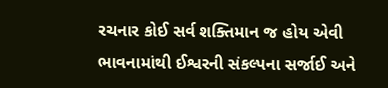રચનાર કોઈ સર્વ શક્તિમાન જ હોય એવી ભાવનામાંથી ઈશ્વરની સંકલ્પના સર્જાઈ અને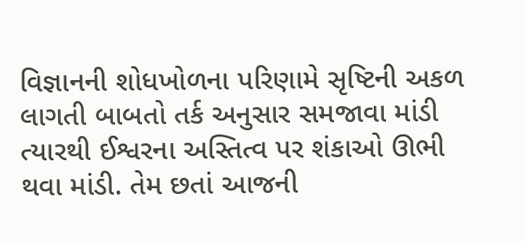વિજ્ઞાનની શોધખોળના પરિણામે સૃષ્ટિની અકળ લાગતી બાબતો તર્ક અનુસાર સમજાવા માંડી ત્યારથી ઈશ્વરના અસ્તિત્વ પર શંકાઓ ઊભી થવા માંડી. તેમ છતાં આજની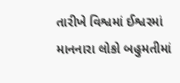તારીખે વિશ્વમાં ઈશ્વરમાં માનનારા લોકો બહુમતીમાં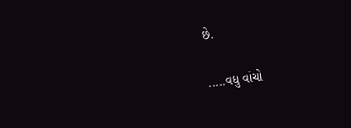છે.

.....વધુ વાંચો